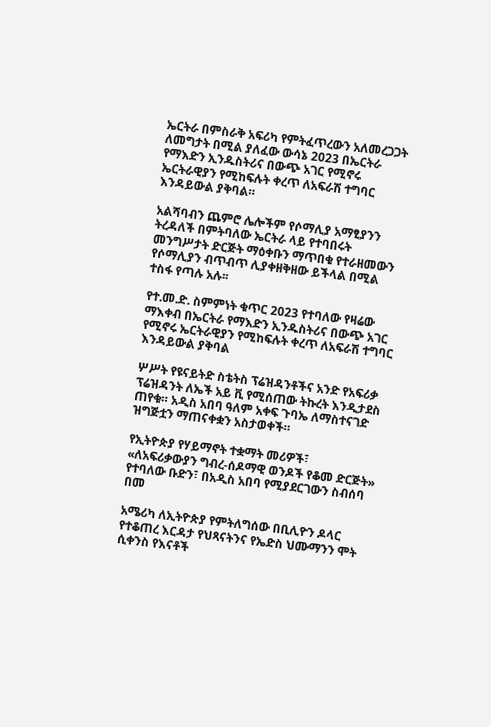ኤርትራ በምስራቅ አፍሪካ የምትፈጥረውን አለመረጋጋት ለመግታት በሚል ያለፈው ውሳኔ 2023 በኤርትራ የማእድን ኢንዱስትሪና በውጭ አገር የሚኖሩ ኤርትራዊያን የሚከፍሉት ቀረጥ ለአፍራሽ ተግባር እንዳይውል ያቅባል።

አልሻባብን ጨምሮ ሌሎችም የሶማሊያ አማፂያንን ትረዳለች በምትባለው ኤርትራ ላይ የተባበሩት መንግሥታት ድርጅት ማዕቀቡን ማጥበቁ የተራዘመውን የሶማሊያን ብጥብጥ ሊያቀዘቅዘው ይችላል በሚል ተስፋ የጣሉ አሉ፡፡

የተ.መ.ድ. ስምምነት ቁጥር 2023 የተባለው የዛሬው ማእቀብ በኤርትራ የማእድን ኢንዱስትሪና በውጭ አገር የሚኖሩ ኤርትራዊያን የሚከፍሉት ቀረጥ ለአፍራሽ ተግባር እንዳይውል ያቅባል

ሦሥት የዩናይትድ ስቴትስ ፕሬዝዳንቶችና አንድ የአፍሪቃ ፕሬዝዳንት ለኤች አይ ቪ የሚሰጠው ትኩረት እንዲታደስ ጠየቁ። አዲስ አበባ ዓለም አቀፍ ጉባኤ ለማስተናገድ ዝግጅቷን ማጠናቀቋን አስታወቀች።

የኢትዮጵያ የሃይማኖት ተቋማት መሪዎች፣ «ለአፍሪቃውያን ግብረ-ሰዶማዊ ወንዶች የቆመ ድርጅት» የተባለው ቡድን፣ በአዲስ አበባ የሚያደርገውን ስብሰባ በመ

አሜሪካ ለኢትዮጵያ የምትለግሰው በቢሊዮን ዶላር የተቆጠረ እርዳታ የህጻናትንና የኤድስ ህሙማንን ሞት ሲቀንስ የእናቶች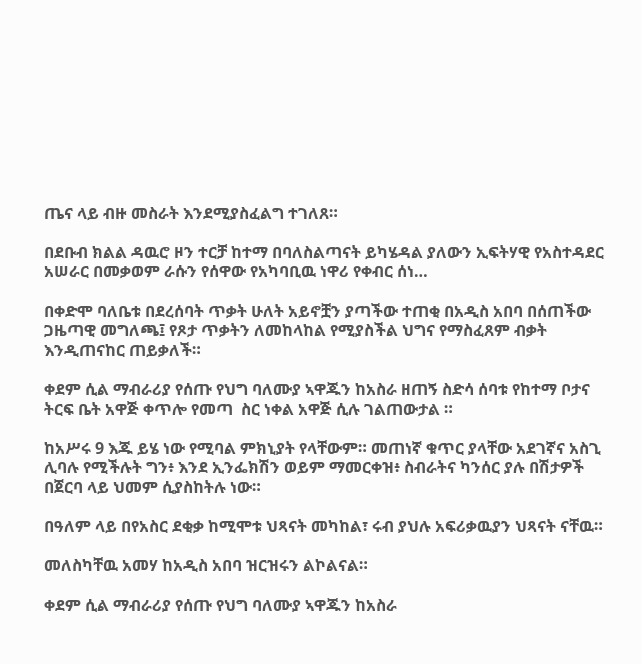ጤና ላይ ብዙ መስራት እንደሚያስፈልግ ተገለጸ።

በደቡብ ክልል ዳዉሮ ዞን ተርቻ ከተማ በባለስልጣናት ይካሄዳል ያለውን ኢፍትሃዊ የአስተዳደር አሠራር በመቃወም ራሱን የሰዋው የአካባቢዉ ነዋሪ የቀብር ሰነ…

በቀድሞ ባለቤቱ በደረሰባት ጥቃት ሁለት አይኖቿን ያጣችው ተጠቂ በአዲስ አበባ በሰጠችው ጋዜጣዊ መግለጫ፤ የጾታ ጥቃትን ለመከላከል የሚያስችል ህግና የማስፈጸም ብቃት እንዲጠናከር ጠይቃለች።

ቀደም ሲል ማብራሪያ የሰጡ የህግ ባለሙያ ኣዋጁን ከአስራ ዘጠኝ ስድሳ ሰባቱ የከተማ ቦታና ትርፍ ቤት አዋጅ ቀጥሎ የመጣ  ስር ነቀል አዋጅ ሲሉ ገልጠውታል ።

ከአሥሩ 9 እጁ ይሄ ነው የሚባል ምክኒያት የላቸውም። መጠነኛ ቁጥር ያላቸው አደገኛና አስጊ ሊባሉ የሚችሉት ግን፥ እንደ ኢንፌክሽን ወይም ማመርቀዝ፥ ስብራትና ካንሰር ያሉ በሽታዎች በጀርባ ላይ ህመም ሲያስከትሉ ነው።

በዓለም ላይ በየአስር ደቂቃ ከሚሞቱ ህጻናት መካከል፣ ሩብ ያህሉ አፍሪቃዉያን ህጻናት ናቸዉ።

መለስካቸዉ አመሃ ከአዲስ አበባ ዝርዝሩን ልኮልናል።

ቀደም ሲል ማብራሪያ የሰጡ የህግ ባለሙያ ኣዋጁን ከአስራ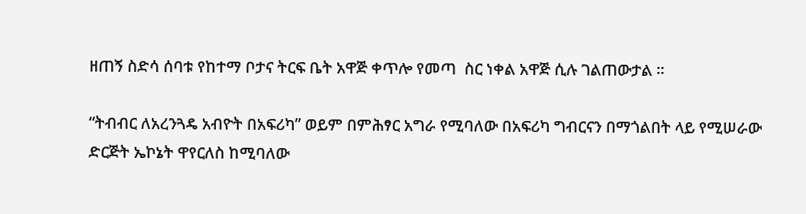ዘጠኝ ስድሳ ሰባቱ የከተማ ቦታና ትርፍ ቤት አዋጅ ቀጥሎ የመጣ  ስር ነቀል አዋጅ ሲሉ ገልጠውታል ።

“ትብብር ለአረንጓዴ አብዮት በአፍሪካ” ወይም በምሕፃር አግራ የሚባለው በአፍሪካ ግብርናን በማጎልበት ላይ የሚሠራው ድርጅት ኤኮኔት ዋየርለስ ከሚባለው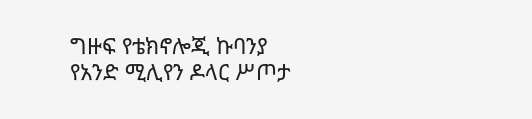ግዙፍ የቴክኖሎጂ ኩባንያ የአንድ ሚሊየን ዶላር ሥጦታ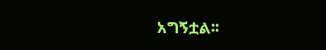አግኝቷል፡፡